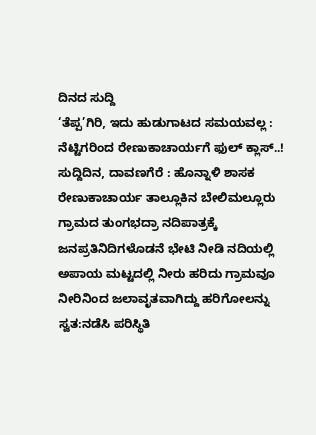ದಿನದ ಸುದ್ದಿ
‘ತೆಪ್ಪ’ಗಿರಿ, ಇದು ಹುಡುಗಾಟದ ಸಮಯವಲ್ಲ : ನೆಟ್ಟಿಗರಿಂದ ರೇಣುಕಾಚಾರ್ಯಗೆ ಫುಲ್ ಕ್ಲಾಸ್..!
ಸುದ್ದಿದಿನ, ದಾವಣಗೆರೆ : ಹೊನ್ನಾಳಿ ಶಾಸಕ ರೇಣುಕಾಚಾರ್ಯ ತಾಲ್ಲೂಕಿನ ಬೇಲಿಮಲ್ಲೂರು ಗ್ರಾಮದ ತುಂಗಭದ್ರಾ ನದಿಪಾತ್ರಕ್ಕೆ ಜನಪ್ರತಿನಿದಿಗಳೊಡನೆ ಭೇಟಿ ನೀಡಿ ನದಿಯಲ್ಲಿ ಅಪಾಯ ಮಟ್ಟದಲ್ಲಿ ನೀರು ಹರಿದು ಗ್ರಾಮವೂ ನೀರಿನಿಂದ ಜಲಾವೃತವಾಗಿದ್ದು ಹರಿಗೋಲನ್ನು ಸ್ವತ:ನಡೆಸಿ ಪರಿಸ್ಥಿತಿ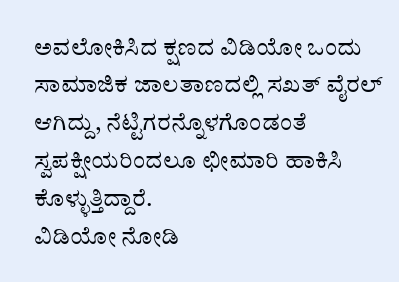ಅವಲೋಕಿಸಿದ ಕ್ಷಣದ ವಿಡಿಯೋ ಒಂದು ಸಾಮಾಜಿಕ ಜಾಲತಾಣದಲ್ಲಿ ಸಖತ್ ವೈರಲ್ ಆಗಿದ್ದು, ನೆಟ್ಟಿಗರನ್ನೊಳಗೊಂಡಂತೆ ಸ್ವಪಕ್ಷೀಯರಿಂದಲೂ ಛೀಮಾರಿ ಹಾಕಿಸಿ ಕೊಳ್ಳುತ್ತಿದ್ದಾರೆ.
ವಿಡಿಯೋ ನೋಡಿ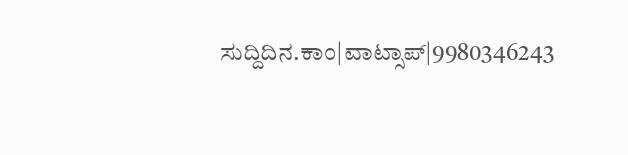ಸುದ್ದಿದಿನ.ಕಾಂ|ವಾಟ್ಸಾಪ್|9980346243